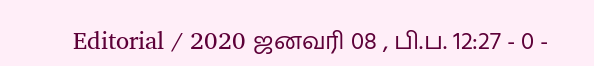Editorial / 2020 ஜனவரி 08 , பி.ப. 12:27 - 0 -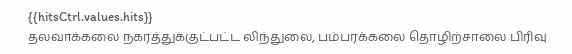{{hitsCtrl.values.hits}}
தலவாக்கலை நகரத்துக்குட்பட்ட லிந்துலை, பம்பரக்கலை தொழிற்சாலை பிரிவு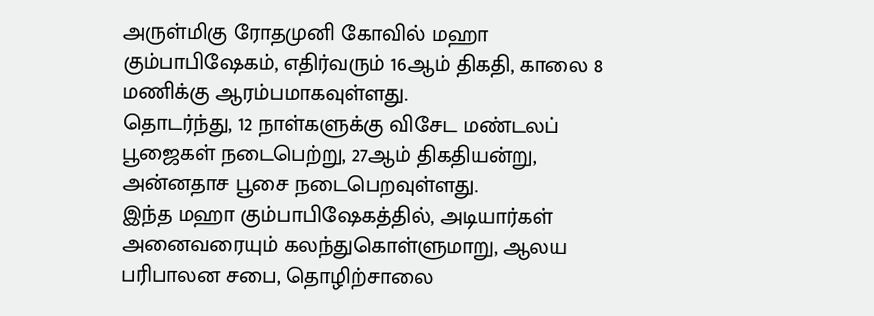அருள்மிகு ரோதமுனி கோவில் மஹா கும்பாபிஷேகம், எதிர்வரும் 16ஆம் திகதி, காலை 8 மணிக்கு ஆரம்பமாகவுள்ளது.
தொடர்ந்து, 12 நாள்களுக்கு விசேட மண்டலப் பூஜைகள் நடைபெற்று, 27ஆம் திகதியன்று, அன்னதாச பூசை நடைபெறவுள்ளது.
இந்த மஹா கும்பாபிஷேகத்தில், அடியார்கள் அனைவரையும் கலந்துகொள்ளுமாறு, ஆலய பரிபாலன சபை, தொழிற்சாலை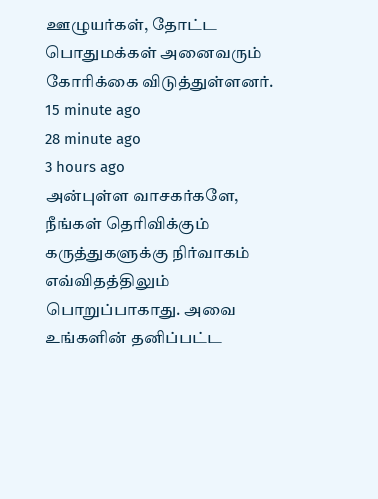ஊழுயர்கள், தோட்ட பொதுமக்கள் அனைவரும் கோரிக்கை விடுத்துள்ளனர்.
15 minute ago
28 minute ago
3 hours ago
அன்புள்ள வாசகர்களே,
நீங்கள் தெரிவிக்கும் கருத்துகளுக்கு நிர்வாகம் எவ்விதத்திலும் பொறுப்பாகாது. அவை உங்களின் தனிப்பட்ட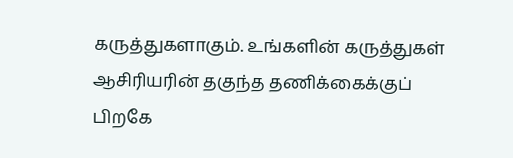கருத்துகளாகும். உங்களின் கருத்துகள் ஆசிரியரின் தகுந்த தணிக்கைக்குப் பிறகே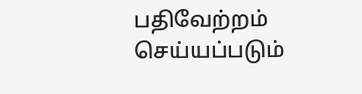பதிவேற்றம் செய்யப்படும்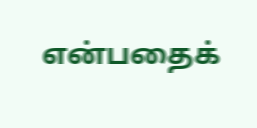என்பதைக்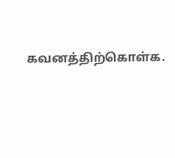கவனத்திற்கொள்க.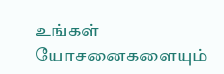உங்கள் யோசனைகளையும்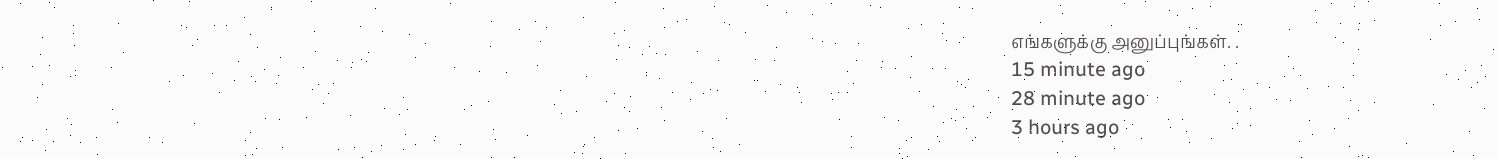எங்களுக்கு அனுப்புங்கள். .
15 minute ago
28 minute ago
3 hours ago